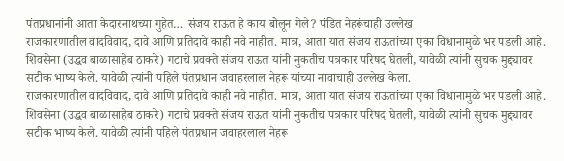पंतप्रधानांनी आता केदारनाथच्या गुहेत… संजय राऊत हे काय बोलून गेले? पंडित नेहरूंचाही उल्लेख
राजकारणातील वादविवाद, दावे आणि प्रतिदावे काही नवे नाहीत. मात्र, आता यात संजय राऊतांच्या एका विधानामुळे भर पडली आहे. शिवसेना (उद्धव बाळासाहेब ठाकरे) गटाचे प्रवक्ते संजय राऊत यांनी नुकतीच पत्रकार परिषद घेतली, यावेळी त्यांनी सुचक मुद्द्यावर सटीक भाष्य केले. यावेळी त्यांनी पहिले पंतप्रधान जवाहरलाल नेहरू यांच्या नावाचाही उल्लेख केला.
राजकारणातील वादविवाद, दावे आणि प्रतिदावे काही नवे नाहीत. मात्र, आता यात संजय राऊतांच्या एका विधानामुळे भर पडली आहे. शिवसेना (उद्धव बाळासाहेब ठाकरे) गटाचे प्रवक्ते संजय राऊत यांनी नुकतीच पत्रकार परिषद घेतली, यावेळी त्यांनी सुचक मुद्द्यावर सटीक भाष्य केले. यावेळी त्यांनी पहिले पंतप्रधान जवाहरलाल नेहरू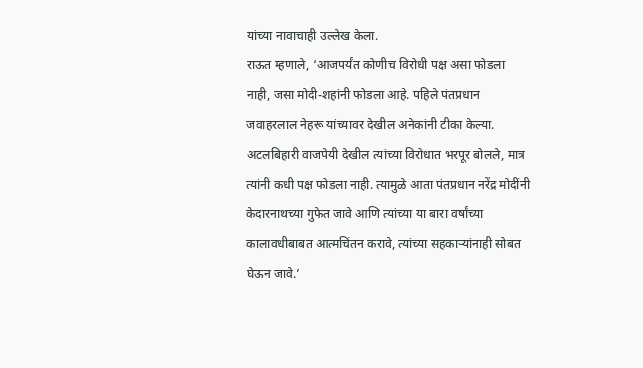यांच्या नावाचाही उल्लेख केला.
राऊत म्हणाले, ‘आजपर्यंत कोणीच विरोधी पक्ष असा फोडला नाही, जसा मोदी-शहांनी फोडला आहे. पहिले पंतप्रधान जवाहरलाल नेहरू यांच्यावर देखील अनेकांनी टीका केल्या. अटलबिहारी वाजपेयी देखील त्यांच्या विरोधात भरपूर बोलले, मात्र त्यांनी कधी पक्ष फोडला नाही. त्यामुळे आता पंतप्रधान नरेंद्र मोदींनी केदारनाथच्या गुफेत जावे आणि त्यांच्या या बारा वर्षांच्या कालावधीबाबत आत्मचिंतन करावे, त्यांच्या सहकाऱ्यांनाही सोबत घेऊन जावे.’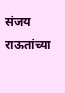संजय राऊतांच्या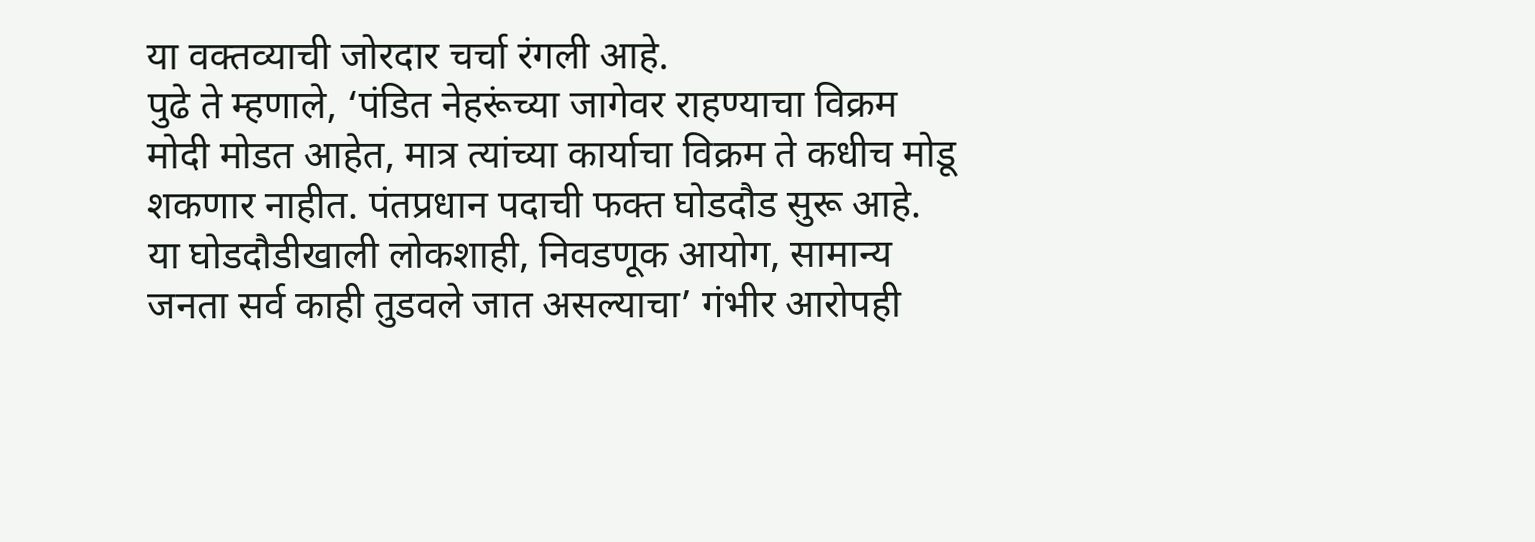या वक्तव्याची जोरदार चर्चा रंगली आहे.
पुढे ते म्हणाले, ‘पंडित नेहरूंच्या जागेवर राहण्याचा विक्रम मोदी मोडत आहेत, मात्र त्यांच्या कार्याचा विक्रम ते कधीच मोडू शकणार नाहीत. पंतप्रधान पदाची फक्त घोडदौड सुरू आहे. या घोडदौडीखाली लोकशाही, निवडणूक आयोग, सामान्य जनता सर्व काही तुडवले जात असल्याचा’ गंभीर आरोपही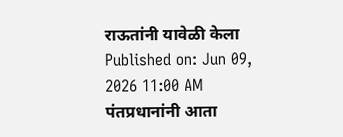राऊतांनी यावेळी केला
Published on: Jun 09, 2026 11:00 AM
पंतप्रधानांनी आता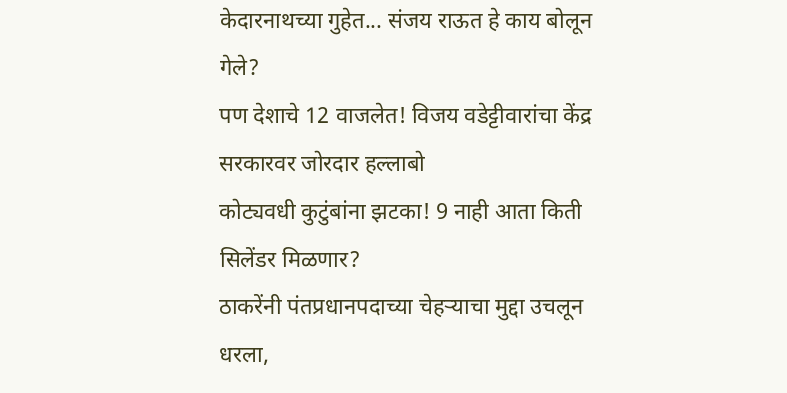केदारनाथच्या गुहेत... संजय राऊत हे काय बोलून गेले?
पण देशाचे 12 वाजलेत! विजय वडेट्टीवारांचा केंद्र सरकारवर जोरदार हल्लाबो
कोट्यवधी कुटुंबांना झटका! 9 नाही आता किती सिलेंडर मिळणार?
ठाकरेंनी पंतप्रधानपदाच्या चेहऱ्याचा मुद्दा उचलून धरला,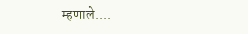म्हणाले....